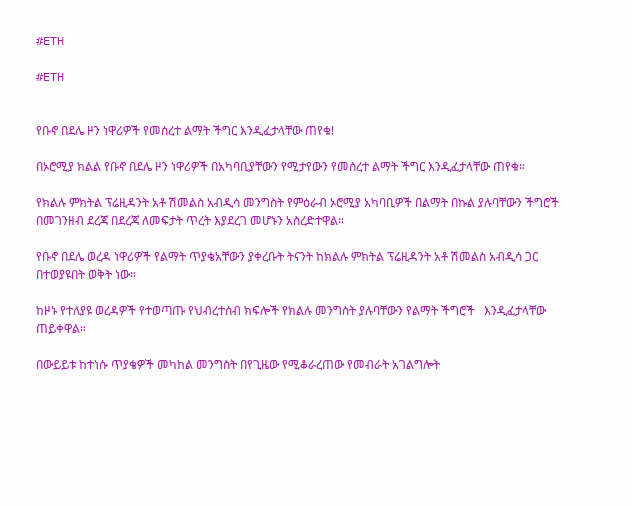#ETH

#ETH


የቡኖ በደሌ ዞን ነዋሪዎች የመሰረተ ልማት ችግር እንዲፈታላቸው ጠየቁ!

በኦሮሚያ ክልል የቡኖ በደሌ ዞን ነዋሪዎች በአካባቢያቸውን የሚታየውን የመሰረተ ልማት ችግር እንዲፈታላቸው ጠየቁ።

የክልሉ ምክትል ፕሬዚዳንት አቶ ሽመልስ አብዲሳ መንግስት የምዕራብ ኦሮሚያ አካባቢዎች በልማት በኩል ያሉባቸውን ችግሮች በመገንዘብ ደረጃ በደረጃ ለመፍታት ጥረት እያደረገ መሆኑን አስረድተዋል።

የቡኖ በደሌ ወረዳ ነዋሪዎች የልማት ጥያቄአቸውን ያቀረቡት ትናንት ከክልሉ ምክትል ፕሬዚዳንት አቶ ሽመልስ አብዲሳ ጋር በተወያዩበት ወቅት ነው።

ከዞኑ የተለያዩ ወረዳዎች የተወጣጡ የህብረተሰብ ክፍሎች የክልሉ መንግስት ያሉባቸውን የልማት ችግሮች   እንዲፈታላቸው ጠይቀዋል።

በውይይቱ ከተነሱ ጥያቄዎች መካከል መንግስት በየጊዜው የሚቆራረጠው የመብራት አገልግሎት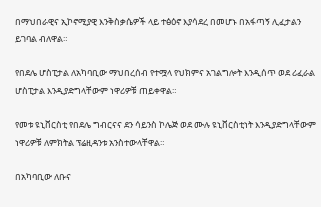በማህበራዊና ኢኮኖሚያዊ እንቅስቃሴዎች ላይ ተፅዕኖ እያሳደረ በመሆኑ በአፋጣኝ ሊፈታልን ይገባል ብለዋል።

የበደሌ ሆስፒታል ለአካባቢው ማህበረሰብ የተሟላ የህክምና አገልግሎት እንዲሰጥ ወደ ሪፈራል ሆስፒታል እንዲያድግላቸውም ነዋሪዎቹ ጠይቀዋል።

የመቱ ዩኒቨርስቲ የበደሌ ግብርናና ደን ሳይንስ ኮሌጅ ወደ ሙሉ ዩኒቨርስቲነት እንዲያድግላቸውም ነዋሪዎቹ ለምክትል ፕሬዚዳንቱ አንስተውላቸዋል።

በአካባቢው ለቡና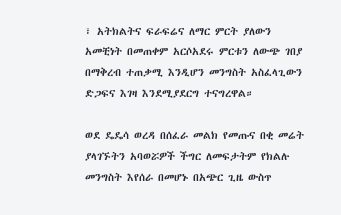፣ አትክልትና ፍራፍሬና ለማር ምርት ያለውን አመቺነት በመጠቀም አርሶአደሩ ምርቱን ለውጭ ገበያ በማቅረብ ተጠቃሚ እንዲሆን መንግስት አስፈላጊውን ድጋፍና እገዛ እንደሚያደርግ ተናግረዋል።

ወደ ዴዴሳ ወረዳ በሰፈራ መልክ የመጡና በቂ መሬት ያላገኙትን አባወሯዎች ችግር ለመፍታትም የክልሉ መንግስት እየሰራ በመሆኑ በአጭር ጊዜ ውስጥ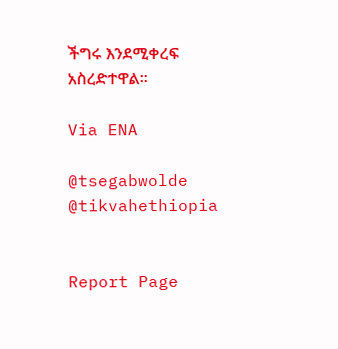ችግሩ እንደሚቀረፍ አስረድተዋል።

Via ENA

@tsegabwolde @tikvahethiopia


Report Page